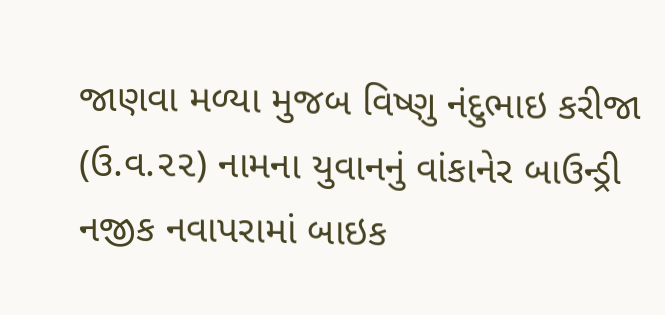જાણવા મળ્યા મુજબ વિષ્ણુ નંદુભાઇ કરીજા (ઉ.વ.૨૨) નામના યુવાનનું વાંકાનેર બાઉન્ડ્રી નજીક નવાપરામાં બાઇક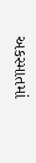અકસ્માતમાં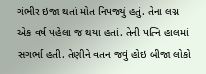ગંભીર ઇજા થતાં મોત નિપજ્યું હતું. તેના લગ્ન એક વર્ષ પહેલા જ થયા હતાં. તેની પત્નિ હાલમાં સગર્ભા હતી. તેણીને વતન જવું હોઇ બીજા લોકો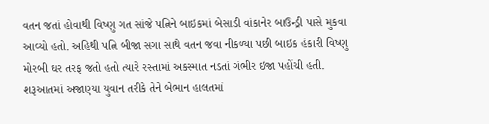વતન જતાં હોવાથી વિષ્ણુ ગત સાંજે પત્નિને બાઇકમાં બેસાડી વાંકાનેર બાઉન્ડ્રી પાસે મુકવા આવ્યો હતો. અહિથી પત્નિ બીજા સગા સાથે વતન જવા નીકળ્યા પછી બાઇક હંકારી વિષ્ણુ મોરબી ઘર તરફ જતો હતો ત્યારે રસ્તામાં અકસ્માત નડતાં ગંભીર ઇજા પહોંચી હતી. શરૂઆતમાં અજાણ્યા યુવાન તરીકે તેને બેભાન હાલતમાં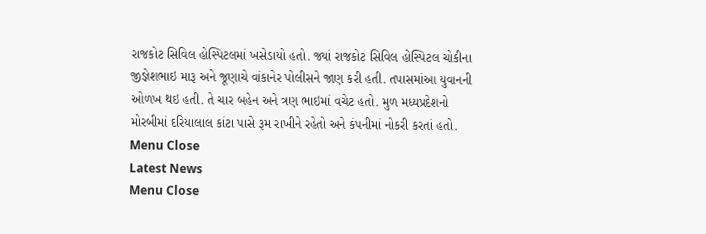રાજકોટ સિવિલ હોસ્પિટલમાં ખસેડાયો હતો. જ્યાં રાજકોટ સિવિલ હોસ્પિટલ ચોકીના જીજ્ઞેશભાઇ મારૂ અને જૂણાચે વાંકાનેર પોલીસને જાણ કરી હતી. તપાસમાંઆ યુવાનની ઓળખ થઇ હતી. તે ચાર બહેન અને ત્રણ ભાઇમાં વચેટ હતો. મુળ મધ્યપ્રદેશનો મોરબીમાં દરિયાલાલ કાંટા પાસે રૂમ રાખીને રહેતો અને કંપનીમાં નોકરી કરતાં હતો.
Menu Close
Latest News
Menu Close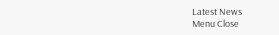Latest News
Menu Close